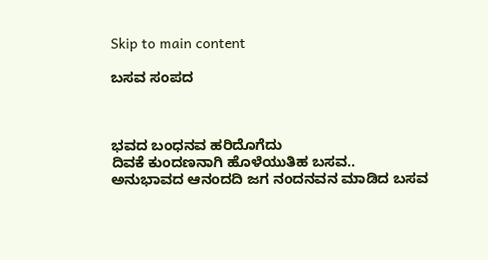Skip to main content

ಬಸವ ಸಂಪದ



ಭವದ ಬಂಧನವ ಹರಿದೊಗೆದು
ದಿವಕೆ ಕುಂದಣನಾಗಿ ಹೊಳೆಯುತಿಹ ಬಸವ..
ಅನುಭಾವದ ಆನಂದದಿ ಜಗ ನಂದನವನ ಮಾಡಿದ ಬಸವ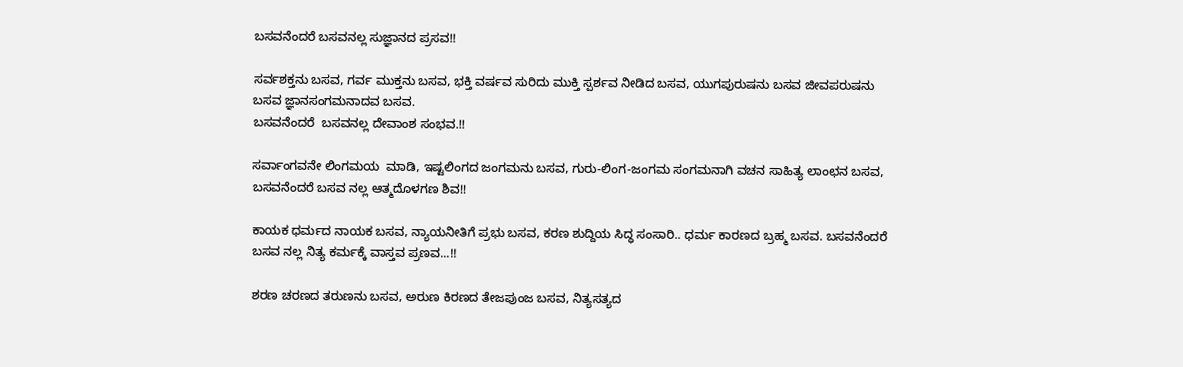ಬಸವನೆಂದರೆ ಬಸವನಲ್ಲ ಸುಜ್ಞಾನದ ಪ್ರಸವ!!

ಸರ್ವಶಕ್ತನು ಬಸವ, ಗರ್ವ ಮುಕ್ತನು ಬಸವ, ಭಕ್ತಿ ವರ್ಷವ ಸುರಿದು ಮುಕ್ತಿ ಸ್ಪರ್ಶವ ನೀಡಿದ ಬಸವ, ಯುಗಪುರುಷನು ಬಸವ ಜೀವಪರುಷನು ಬಸವ ಜ್ಞಾನಸಂಗಮನಾದವ ಬಸವ.
ಬಸವನೆಂದರೆ  ಬಸವನಲ್ಲ ದೇವಾಂಶ ಸಂಭವ.!!

ಸರ್ವಾಂಗವನೇ ಲಿಂಗಮಯ  ಮಾಡಿ, ಇಷ್ಟಲಿಂಗದ ಜಂಗಮನು ಬಸವ, ಗುರು-ಲಿಂಗ-ಜಂಗಮ ಸಂಗಮನಾಗಿ ವಚನ ಸಾಹಿತ್ಯ ಲಾಂಛನ ಬಸವ, ಬಸವನೆಂದರೆ ಬಸವ ನಲ್ಲ ಆತ್ಮದೊಳಗಣ ಶಿವ!!

ಕಾಯಕ ಧರ್ಮದ ನಾಯಕ ಬಸವ, ನ್ಯಾಯನೀತಿಗೆ ಪ್ರಭು ಬಸವ, ಕರಣ ಶುದ್ದಿಯ ಸಿದ್ಧ ಸಂಸಾರಿ.. ಧರ್ಮ ಕಾರಣದ ಬ್ರಹ್ಮ ಬಸವ. ಬಸವನೆಂದರೆ ಬಸವ ನಲ್ಲ ನಿತ್ಯ ಕರ್ಮಕ್ಕೆ ವಾಸ್ತವ ಪ್ರಣವ...!!

ಶರಣ ಚರಣದ ತರುಣನು ಬಸವ, ಅರುಣ ಕಿರಣದ ತೇಜಪುಂಜ ಬಸವ, ನಿತ್ಯಸತ್ಯದ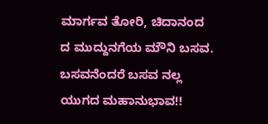ಮಾರ್ಗವ ತೋರಿ, ಚಿದಾನಂದ ದ ಮುದ್ದುನಗೆಯ ಮೌನಿ ಬಸವ. ಬಸವನೆಂದರೆ ಬಸವ ನಲ್ಲ ಯುಗದ ಮಹಾನುಭಾವ!!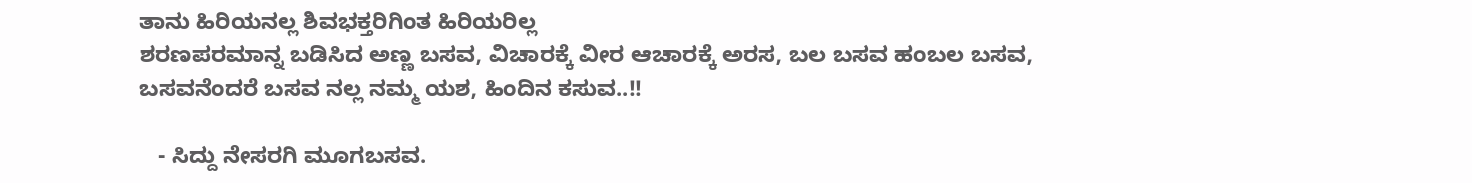ತಾನು ಹಿರಿಯನಲ್ಲ ಶಿವಭಕ್ತರಿಗಿಂತ ಹಿರಿಯರಿಲ್ಲ
ಶರಣಪರಮಾನ್ನ ಬಡಿಸಿದ ಅಣ್ಣ ಬಸವ, ವಿಚಾರಕ್ಕೆ ವೀರ ಆಚಾರಕ್ಕೆ ಅರಸ, ಬಲ ಬಸವ ಹಂಬಲ ಬಸವ, ಬಸವನೆಂದರೆ ಬಸವ ನಲ್ಲ ನಮ್ಮ ಯಶ, ಹಿಂದಿನ ಕಸುವ..!!

   - ಸಿದ್ದು ನೇಸರಗಿ ಮೂಗಬಸವ.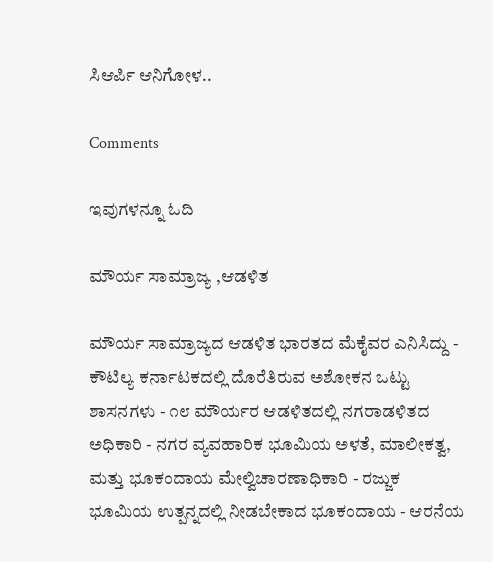ಸಿಆರ್ಪಿ ಆನಿಗೋಳ..

Comments

ಇವುಗಳನ್ನೂ ಓದಿ

ಮೌರ್ಯ ಸಾಮ್ರಾಜ್ಯ ,ಆಡಳಿತ

ಮೌರ್ಯ ಸಾಮ್ರಾಜ್ಯದ ಆಡಳಿತ ಭಾರತದ ಮೆಕೈವರ ಎನಿಸಿದ್ದು - ಕೌಟಿಲ್ಯ ಕರ್ನಾಟಕದಲ್ಲಿ ದೊರೆತಿರುವ ಅಶೋಕನ ಒಟ್ಟು ಶಾಸನಗಳು - ೧೮ ಮೌರ್ಯರ ಆಡಳಿತದಲ್ಲಿ ನಗರಾಡಳಿತದ ಅಧಿಕಾರಿ - ನಗರ ವ್ಯವಹಾರಿಕ ಭೂಮಿಯ ಅಳತೆ, ಮಾಲೀಕತ್ವ, ಮತ್ತು ಭೂಕಂದಾಯ ಮೇಲ್ವಿಚಾರಣಾಧಿಕಾರಿ - ರಜ್ಜುಕ ಭೂಮಿಯ ಉತ್ಪನ್ನದಲ್ಲಿ ನೀಡಬೇಕಾದ ಭೂಕಂದಾಯ - ಆರನೆಯ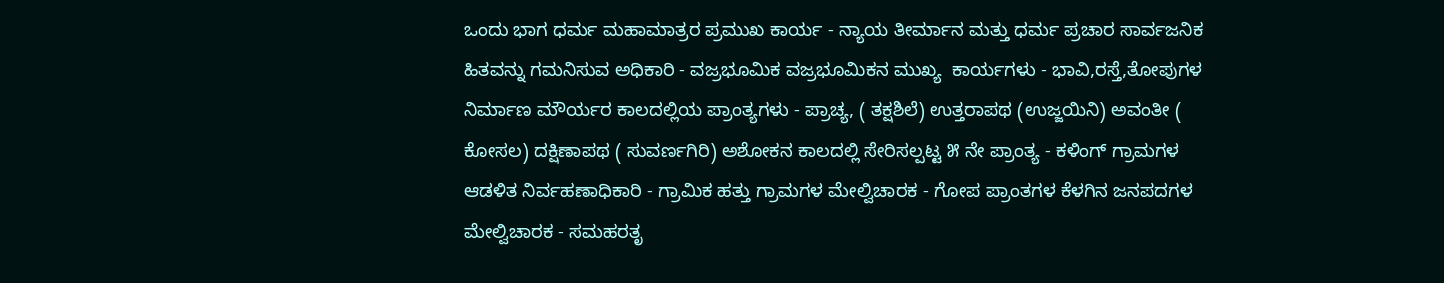ಒಂದು ಭಾಗ ಧರ್ಮ ಮಹಾಮಾತ್ರರ ಪ್ರಮುಖ ಕಾರ್ಯ - ನ್ಯಾಯ ತೀರ್ಮಾನ ಮತ್ತು ಧರ್ಮ ಪ್ರಚಾರ ಸಾರ್ವಜನಿಕ ಹಿತವನ್ನು ಗಮನಿಸುವ ಅಧಿಕಾರಿ - ವಜ್ರಭೂಮಿಕ ವಜ್ರಭೂಮಿಕನ ಮುಖ್ಯ  ಕಾರ್ಯಗಳು - ಭಾವಿ,ರಸ್ತೆ,ತೋಪುಗಳ ನಿರ್ಮಾಣ ಮೌರ್ಯರ ಕಾಲದಲ್ಲಿಯ ಪ್ರಾಂತ್ಯಗಳು - ಪ್ರಾಚ್ಯ, ( ತಕ್ಷಶಿಲೆ) ಉತ್ತರಾಪಥ (ಉಜ್ಜಯಿನಿ) ಅವಂತೀ ( ಕೋಸಲ) ದಕ್ಷಿಣಾಪಥ ( ಸುವರ್ಣಗಿರಿ) ಅಶೋಕನ ಕಾಲದಲ್ಲಿ ಸೇರಿಸಲ್ಪಟ್ಟ ೫ ನೇ ಪ್ರಾಂತ್ಯ - ಕಳಿಂಗ್ ಗ್ರಾಮಗಳ ಆಡಳಿತ ನಿರ್ವಹಣಾಧಿಕಾರಿ - ಗ್ರಾಮಿಕ ಹತ್ತು ಗ್ರಾಮಗಳ ಮೇಲ್ವಿಚಾರಕ - ಗೋಪ ಪ್ರಾಂತಗಳ ಕೆಳಗಿನ ಜನಪದಗಳ ಮೇಲ್ವಿಚಾರಕ - ಸಮಹರತೃ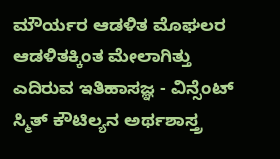ಮೌರ್ಯರ ಆಡಳಿತ ಮೊಘಲರ ಆಡಳಿತಕ್ಕಿಂತ ಮೇಲಾಗಿತ್ತು ಎದಿರುವ ಇತಿಹಾಸಜ್ಞ - ವಿನ್ಸೆಂಟ್ ಸ್ಮಿತ್ ಕೌಟಿಲ್ಯನ ಅರ್ಥಶಾಸ್ತ್ರ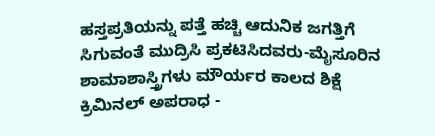ಹಸ್ತಪ್ರತಿಯನ್ನು ಪತ್ತೆ ಹಚ್ಚಿ ಆದುನಿಕ ಜಗತ್ತಿಗೆ ಸಿಗುವಂತೆ ಮುದ್ರಿಸಿ ಪ್ರಕಟಿಸಿದವರು-ಮೈಸೂರಿನ ಶಾಮಾಶಾಸ್ತ್ರಿಗಳು ಮೌರ್ಯರ ಕಾಲದ ಶಿಕ್ಷೆ ಕ್ರಿಮಿನಲ್ ಅಪರಾಧ -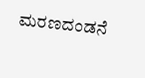ಮರಣದಂಡನೆ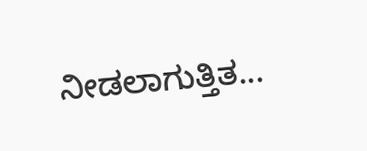ನೀಡಲಾಗುತ್ತಿತ...